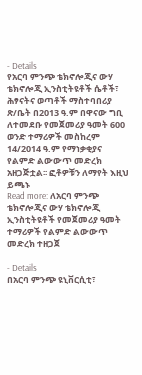- Details
የአርባ ምንጭ ቴክኖሎጂና ውሃ ቴክኖሎጂ ኢንስቲትዩቶች ሴቶች፣ ሕፃናትና ወጣቶች ማስተባበሪያ ጽ/ቤት በ2013 ዓ.ም በዋናው ግቢ ለተመደቡ የመጀመሪያ ዓመት 600 ወንድ ተማሪዎች መስከረም 14/2014 ዓ.ም የማነቃቂያና የልምድ ልውውጥ መድረክ አዘጋጅቷል፡፡ ፎቶዎቹን ለማየት እዚህ ይጫኑ
Read more: ለአርባ ምንጭ ቴክኖሎጂና ውሃ ቴክኖሎጂ ኢንስቲትዩቶች የመጀመሪያ ዓመት ተማሪዎች የልምድ ልውውጥ መድረክ ተዘጋጀ

- Details
በአርባ ምንጭ ዩኒቨርሲቲ፣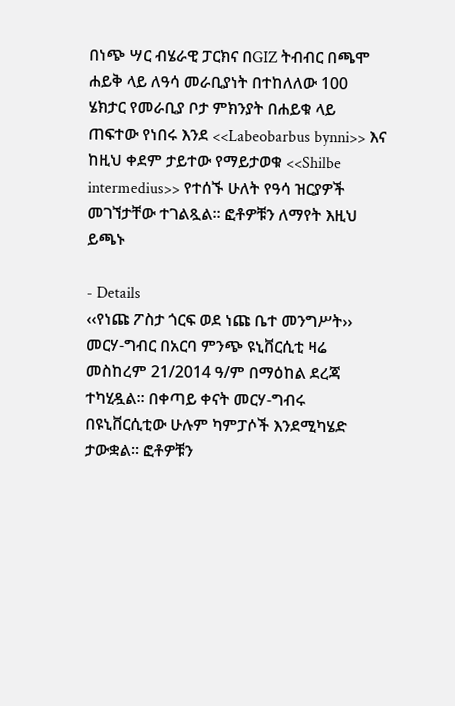በነጭ ሣር ብሄራዊ ፓርክና በGIZ ትብብር በጫሞ ሐይቅ ላይ ለዓሳ መራቢያነት በተከለለው 100 ሄክታር የመራቢያ ቦታ ምክንያት በሐይቁ ላይ ጠፍተው የነበሩ እንደ <<Labeobarbus bynni>> እና ከዚህ ቀደም ታይተው የማይታወቁ <<Shilbe intermedius>> የተሰኙ ሁለት የዓሳ ዝርያዎች መገኘታቸው ተገልጿል፡፡ ፎቶዎቹን ለማየት እዚህ ይጫኑ

- Details
‹‹የነጩ ፖስታ ጎርፍ ወደ ነጩ ቤተ መንግሥት›› መርሃ-ግብር በአርባ ምንጭ ዩኒቨርሲቲ ዛሬ መስከረም 21/2014 ዓ/ም በማዕከል ደረጃ ተካሂዷል፡፡ በቀጣይ ቀናት መርሃ-ግብሩ በዩኒቨርሲቲው ሁሉም ካምፓሶች እንደሚካሄድ ታውቋል፡፡ ፎቶዎቹን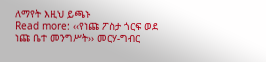ለማየት እዚህ ይጫኑ
Read more: ‹‹የነጩ ፖስታ ጎርፍ ወደ ነጩ ቤተ መንግሥት›› መርሃ-ግብር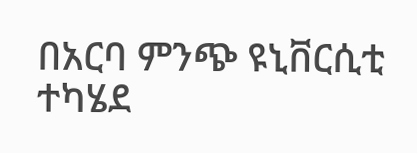በአርባ ምንጭ ዩኒቨርሲቲ ተካሄደ